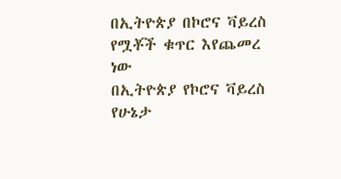በኢትዮጵያ በኮሮና ቫይረስ የሟቾች ቁጥር እየጨመረ ነው
በኢትዮጵያ የኮሮና ቫይረስ የሁኔታ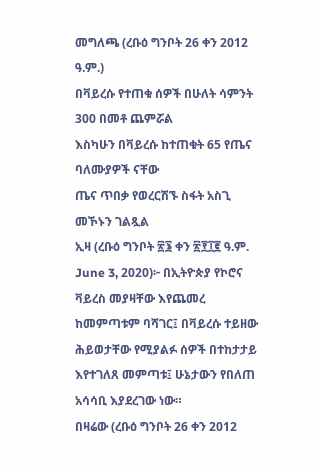መግለጫ (ረቡዕ ግንቦት 26 ቀን 2012 ዓ.ም.)
በቫይረሱ የተጠቁ ሰዎች በሁለት ሳምንት 300 በመቶ ጨምሯል
እስካሁን በቫይረሱ ከተጠቁት 65 የጤና ባለሙያዎች ናቸው
ጤና ጥበቃ የወረርሽኙ ስፋት አስጊ መኾኑን ገልጿል
ኢዛ (ረቡዕ ግንቦት ፳፮ ቀን ፳፻፲፪ ዓ.ም. June 3, 2020)፦ በኢትዮጵያ የኮሮና ቫይረስ መያዛቸው እየጨመረ ከመምጣቱም ባሻገር፤ በቫይረሱ ተይዘው ሕይወታቸው የሚያልፉ ሰዎች በተከታታይ እየተገለጸ መምጣቱ፤ ሁኔታውን የበለጠ አሳሳቢ እያደረገው ነው።
በዛሬው (ረቡዕ ግንቦት 26 ቀን 2012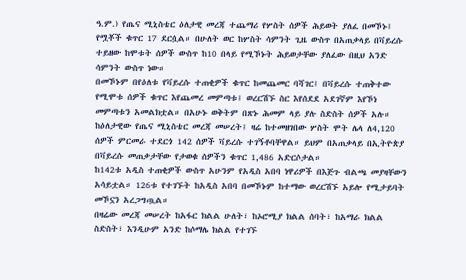ዓ.ም.) የጤና ሚኒስቴር ዕለታዊ መረጃ ተጨማሪ የሦስት ሰዎች ሕይወት ያለፈ በመኾኑ፤ የሟቾች ቁጥር 17 ደርሷል። በሁለት ወር ከሦስት ሳምንት ጊዜ ውስጥ በአጠቃላይ በቫይረሱ ተይዘው ከሞቱት ሰዎች ውስጥ ከ10 በላይ የሚኾኑት ሕይወታቸው ያለፈው በዚህ አንድ ሳምንት ውስጥ ነው።
በመኾኑም በየዕለቱ የቫይረሱ ተጠቂዎች ቁጥር ከመጨመር ባሻገር፤ በቫይረሱ ተጠቅተው የሚሞቱ ሰዎች ቁጥር እየጨመረ መምጣቱ፤ ወረርሽኙ ስር እየሰደደ አደገኛም እየኾነ መምጣቱን አመልክቷል። በአሁኑ ወቅትም በጽኑ ሕመም ላይ ያሉ ስድስት ሰዎች አሉ።
ከዕለታዊው የጤና ሚኒስቴር መረጃ መሠረት፤ ዛሬ ከተመዘገበው ሦስት ሞት ሌላ ለ4,120 ሰዎች ምርመራ ተደርጎ 142 ሰዎች ቫይረሱ ተገኝቶባቸዋል። ይህም በአጠቃላይ በኢትዮጵያ በቫይረሱ መጠቃታቸው የታወቁ ሰዎችን ቁጥር 1,486 አድርሶታል።
ከ142ቱ አዲስ ተጠቂዎች ውስጥ አሁንም የአዲስ አበባ ነዋሪዎች በእጅጉ ብልጫ መያዛቸውን አሳይቷል። 126ቱ የተገኙት ከአዲስ አበባ በመኾኑም ከተማው ወረርሽኙ አይሎ የሚታይባት መኾኗን አረጋግጧል።
በዛሬው መረጃ መሠረት ከአፋር ክልል ሁለት፣ ከኦሮሚያ ክልል ሰባት፣ ከአማራ ክልል ስድስት፣ እንዲሁም አንድ ከሶማሌ ክልል የተገኙ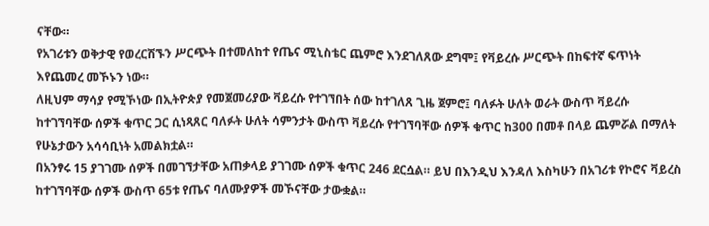ናቸው።
የአገሪቱን ወቅታዊ የወረርሽኙን ሥርጭት በተመለከተ የጤና ሚኒስቴር ጨምሮ እንደገለጸው ደግሞ፤ የቫይረሱ ሥርጭት በከፍተኛ ፍጥነት እየጨመረ መኾኑን ነው።
ለዚህም ማሳያ የሚኾነው በኢትዮጵያ የመጀመሪያው ቫይረሱ የተገኘበት ሰው ከተገለጸ ጊዜ ጀምሮ፤ ባለፉት ሁለት ወራት ውስጥ ቫይረሱ ከተገኘባቸው ሰዎች ቁጥር ጋር ሲነጻጸር ባለፉት ሁለት ሳምንታት ውስጥ ቫይረሱ የተገኘባቸው ሰዎች ቁጥር ከ300 በመቶ በላይ ጨምሯል በማለት የሁኔታውን አሳሳቢነት አመልክቷል።
በአንፃሩ 15 ያገገሙ ሰዎች በመገኘታቸው አጠቃላይ ያገገሙ ሰዎች ቁጥር 246 ደርሷል። ይህ በእንዲህ እንዳለ እስካሁን በአገሪቱ የኮሮና ቫይረስ ከተገኘባቸው ሰዎች ውስጥ 65ቱ የጤና ባለሙያዎች መኾናቸው ታውቋል።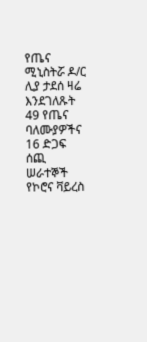የጤና ሚኒስትሯ ዶ/ር ሊያ ታደሰ ዛሬ እንደገለጹት 49 የጤና ባለሙያዎችና 16 ድጋፍ ሰጪ ሠራተኞች የኮሮና ቫይረስ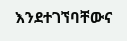እንደተገኘባቸውና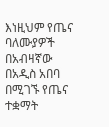እነዚህም የጤና ባለሙያዎች በአብዛኛው በአዲስ አበባ በሚገኙ የጤና ተቋማት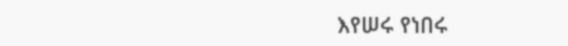እየሠሩ የነበሩ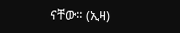ናቸው። (ኢዛ)